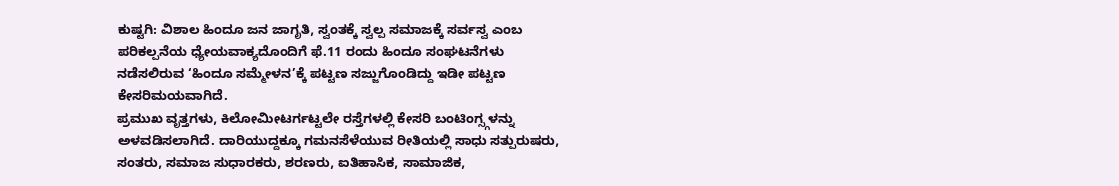ಕುಷ್ಟಗಿ: ವಿಶಾಲ ಹಿಂದೂ ಜನ ಜಾಗೃತಿ, ಸ್ವಂತಕ್ಕೆ ಸ್ವಲ್ಪ ಸಮಾಜಕ್ಕೆ ಸರ್ವಸ್ವ ಎಂಬ ಪರಿಕಲ್ಪನೆಯ ಧ್ಯೇಯವಾಕ್ಯದೊಂದಿಗೆ ಫೆ.11 ರಂದು ಹಿಂದೂ ಸಂಘಟನೆಗಳು ನಡೆಸಲಿರುವ ‘ಹಿಂದೂ ಸಮ್ಮೇಳನ’ಕ್ಕೆ ಪಟ್ಟಣ ಸಜ್ಜುಗೊಂಡಿದ್ದು ಇಡೀ ಪಟ್ಟಣ ಕೇಸರಿಮಯವಾಗಿದೆ.
ಪ್ರಮುಖ ವೃತ್ತಗಳು, ಕಿಲೋಮೀಟರ್ಗಟ್ಟಲೇ ರಸ್ತೆಗಳಲ್ಲಿ ಕೇಸರಿ ಬಂಟಿಂಗ್ಸ್ಗಳನ್ನು ಅಳವಡಿಸಲಾಗಿದೆ. ದಾರಿಯುದ್ದಕ್ಕೂ ಗಮನಸೆಳೆಯುವ ರೀತಿಯಲ್ಲಿ ಸಾಧು ಸತ್ಪುರುಷರು, ಸಂತರು, ಸಮಾಜ ಸುಧಾರಕರು, ಶರಣರು, ಐತಿಹಾಸಿಕ, ಸಾಮಾಜಿಕ,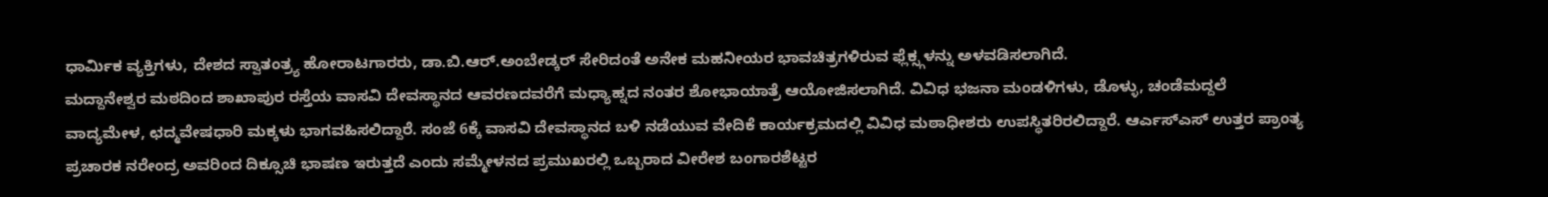ಧಾರ್ಮಿಕ ವ್ಯಕ್ತಿಗಳು, ದೇಶದ ಸ್ವಾತಂತ್ರ್ಯ ಹೋರಾಟಗಾರರು, ಡಾ.ಬಿ.ಆರ್.ಅಂಬೇಡ್ಕರ್ ಸೇರಿದಂತೆ ಅನೇಕ ಮಹನೀಯರ ಭಾವಚಿತ್ರಗಳಿರುವ ಫ್ಲೆಕ್ಸ್ಗಳನ್ನು ಅಳವಡಿಸಲಾಗಿದೆ.
ಮದ್ದಾನೇಶ್ವರ ಮಠದಿಂದ ಶಾಖಾಪುರ ರಸ್ತೆಯ ವಾಸವಿ ದೇವಸ್ಥಾನದ ಆವರಣದವರೆಗೆ ಮಧ್ಯಾಹ್ನದ ನಂತರ ಶೋಭಾಯಾತ್ರೆ ಆಯೋಜಿಸಲಾಗಿದೆ. ವಿವಿಧ ಭಜನಾ ಮಂಡಳಿಗಳು, ಡೊಳ್ಳು, ಚಂಡೆಮದ್ದಲೆ ವಾದ್ಯಮೇಳ, ಛದ್ಮವೇಷಧಾರಿ ಮಕ್ಕಳು ಭಾಗವಹಿಸಲಿದ್ದಾರೆ. ಸಂಜೆ 6ಕ್ಕೆ ವಾಸವಿ ದೇವಸ್ಥಾನದ ಬಳಿ ನಡೆಯುವ ವೇದಿಕೆ ಕಾರ್ಯಕ್ರಮದಲ್ಲಿ ವಿವಿಧ ಮಠಾಧೀಶರು ಉಪಸ್ಥಿತರಿರಲಿದ್ದಾರೆ. ಆರ್ಎಸ್ಎಸ್ ಉತ್ತರ ಪ್ರಾಂತ್ಯ ಪ್ರಚಾರಕ ನರೇಂದ್ರ ಅವರಿಂದ ದಿಕ್ಸೂಚಿ ಭಾಷಣ ಇರುತ್ತದೆ ಎಂದು ಸಮ್ಮೇಳನದ ಪ್ರಮುಖರಲ್ಲಿ ಒಬ್ಬರಾದ ವೀರೇಶ ಬಂಗಾರಶೆಟ್ಟರ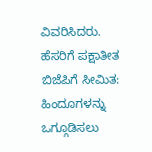ವಿವರಿಸಿದರು.
ಹೆಸರಿಗೆ ಪಕ್ಷಾತೀತ ಬಿಜೆಪಿಗೆ ಸೀಮಿತ: ಹಿಂದೂಗಳನ್ನು ಒಗ್ಗೂಡಿಸಲು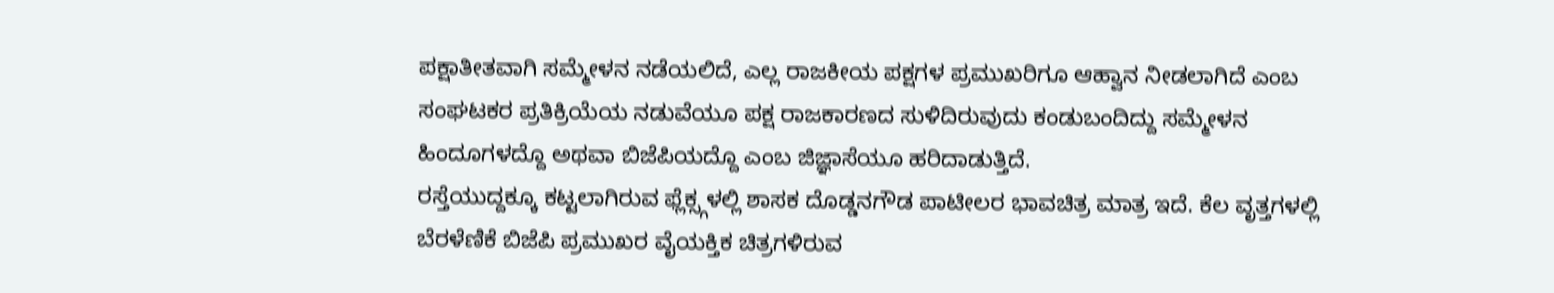ಪಕ್ಷಾತೀತವಾಗಿ ಸಮ್ಮೇಳನ ನಡೆಯಲಿದೆ, ಎಲ್ಲ ರಾಜಕೀಯ ಪಕ್ಷಗಳ ಪ್ರಮುಖರಿಗೂ ಆಹ್ವಾನ ನೀಡಲಾಗಿದೆ ಎಂಬ ಸಂಘಟಕರ ಪ್ರತಿಕ್ರಿಯೆಯ ನಡುವೆಯೂ ಪಕ್ಷ ರಾಜಕಾರಣದ ಸುಳಿದಿರುವುದು ಕಂಡುಬಂದಿದ್ದು ಸಮ್ಮೇಳನ ಹಿಂದೂಗಳದ್ದೊ ಅಥವಾ ಬಿಜೆಪಿಯದ್ದೊ ಎಂಬ ಜಿಜ್ಞಾಸೆಯೂ ಹರಿದಾಡುತ್ತಿದೆ.
ರಸ್ತೆಯುದ್ದಕ್ಕೂ ಕಟ್ಟಲಾಗಿರುವ ಫ್ಲೆಕ್ಸ್ಗಳಲ್ಲಿ ಶಾಸಕ ದೊಡ್ಡನಗೌಡ ಪಾಟೀಲರ ಭಾವಚಿತ್ರ ಮಾತ್ರ ಇದೆ. ಕೆಲ ವೃತ್ತಗಳಲ್ಲಿ ಬೆರಳೆಣಿಕೆ ಬಿಜೆಪಿ ಪ್ರಮುಖರ ವೈಯಕ್ತಿಕ ಚಿತ್ರಗಳಿರುವ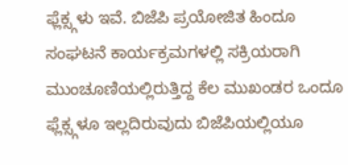ಫ್ಲೆಕ್ಸ್ಗಳು ಇವೆ. ಬಿಜೆಪಿ ಪ್ರಯೋಜಿತ ಹಿಂದೂ ಸಂಘಟನೆ ಕಾರ್ಯಕ್ರಮಗಳಲ್ಲಿ ಸಕ್ರಿಯರಾಗಿ ಮುಂಚೂಣಿಯಲ್ಲಿರುತ್ತಿದ್ದ ಕೆಲ ಮುಖಂಡರ ಒಂದೂ ಫ್ಲೆಕ್ಸ್ಗಳೂ ಇಲ್ಲದಿರುವುದು ಬಿಜೆಪಿಯಲ್ಲಿಯೂ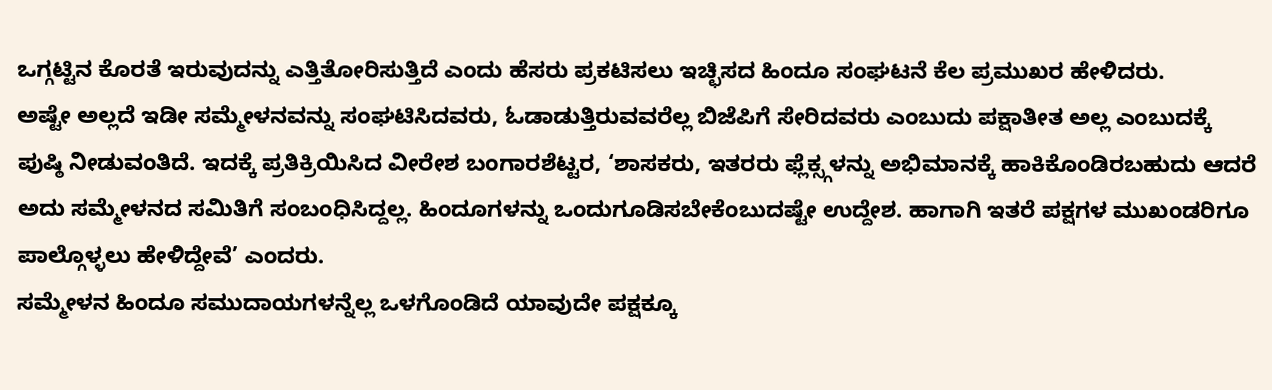ಒಗ್ಗಟ್ಟಿನ ಕೊರತೆ ಇರುವುದನ್ನು ಎತ್ತಿತೋರಿಸುತ್ತಿದೆ ಎಂದು ಹೆಸರು ಪ್ರಕಟಿಸಲು ಇಚ್ಛಿಸದ ಹಿಂದೂ ಸಂಘಟನೆ ಕೆಲ ಪ್ರಮುಖರ ಹೇಳಿದರು.
ಅಷ್ಟೇ ಅಲ್ಲದೆ ಇಡೀ ಸಮ್ಮೇಳನವನ್ನು ಸಂಘಟಿಸಿದವರು, ಓಡಾಡುತ್ತಿರುವವರೆಲ್ಲ ಬಿಜೆಪಿಗೆ ಸೇರಿದವರು ಎಂಬುದು ಪಕ್ಷಾತೀತ ಅಲ್ಲ ಎಂಬುದಕ್ಕೆ ಪುಷ್ಠಿ ನೀಡುವಂತಿದೆ. ಇದಕ್ಕೆ ಪ್ರತಿಕ್ರಿಯಿಸಿದ ವೀರೇಶ ಬಂಗಾರಶೆಟ್ಟರ, ‘ಶಾಸಕರು, ಇತರರು ಫ್ಲೆಕ್ಸ್ಗಳನ್ನು ಅಭಿಮಾನಕ್ಕೆ ಹಾಕಿಕೊಂಡಿರಬಹುದು ಆದರೆ ಅದು ಸಮ್ಮೇಳನದ ಸಮಿತಿಗೆ ಸಂಬಂಧಿಸಿದ್ದಲ್ಲ. ಹಿಂದೂಗಳನ್ನು ಒಂದುಗೂಡಿಸಬೇಕೆಂಬುದಷ್ಟೇ ಉದ್ದೇಶ. ಹಾಗಾಗಿ ಇತರೆ ಪಕ್ಷಗಳ ಮುಖಂಡರಿಗೂ ಪಾಲ್ಗೊಳ್ಳಲು ಹೇಳಿದ್ದೇವೆ’ ಎಂದರು.
ಸಮ್ಮೇಳನ ಹಿಂದೂ ಸಮುದಾಯಗಳನ್ನೆಲ್ಲ ಒಳಗೊಂಡಿದೆ ಯಾವುದೇ ಪಕ್ಷಕ್ಕೂ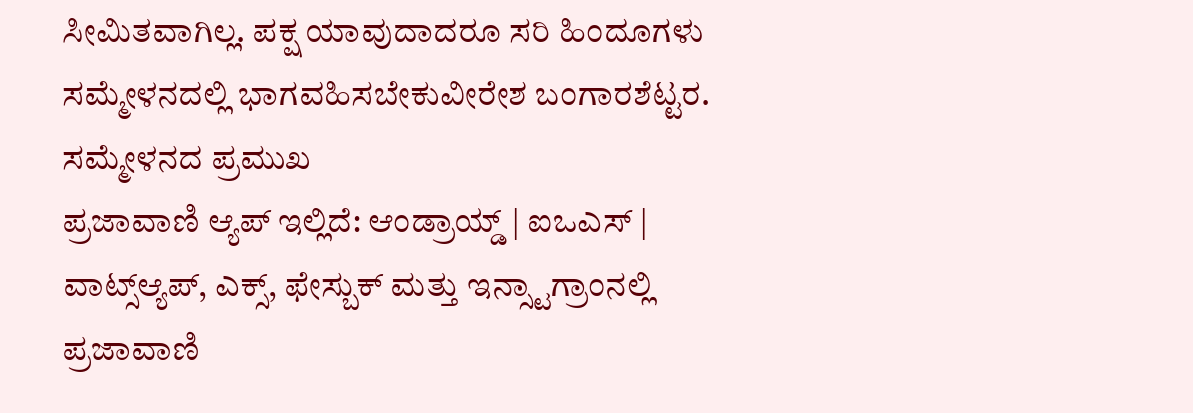ಸೀಮಿತವಾಗಿಲ್ಲ. ಪಕ್ಷ ಯಾವುದಾದರೂ ಸರಿ ಹಿಂದೂಗಳು ಸಮ್ಮೇಳನದಲ್ಲಿ ಭಾಗವಹಿಸಬೇಕುವೀರೇಶ ಬಂಗಾರಶೆಟ್ಟರ. ಸಮ್ಮೇಳನದ ಪ್ರಮುಖ
ಪ್ರಜಾವಾಣಿ ಆ್ಯಪ್ ಇಲ್ಲಿದೆ: ಆಂಡ್ರಾಯ್ಡ್ | ಐಒಎಸ್ | ವಾಟ್ಸ್ಆ್ಯಪ್, ಎಕ್ಸ್, ಫೇಸ್ಬುಕ್ ಮತ್ತು ಇನ್ಸ್ಟಾಗ್ರಾಂನಲ್ಲಿ ಪ್ರಜಾವಾಣಿ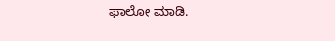ಫಾಲೋ ಮಾಡಿ.